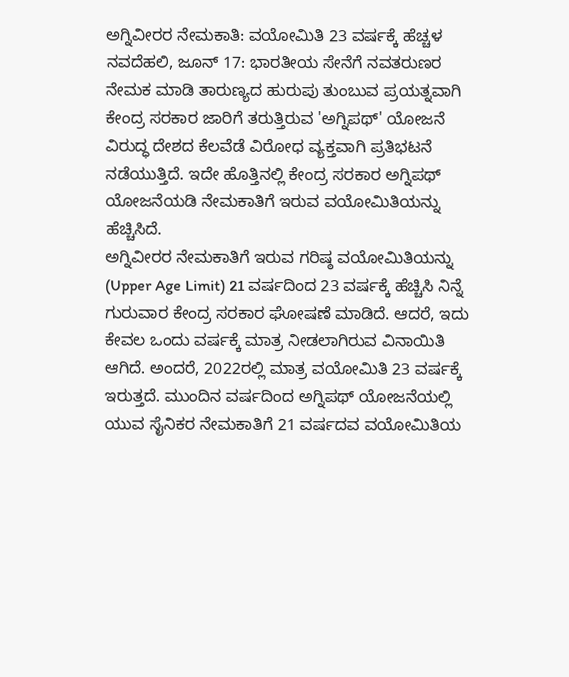ಅಗ್ನಿವೀರರ ನೇಮಕಾತಿ: ವಯೋಮಿತಿ 23 ವರ್ಷಕ್ಕೆ ಹೆಚ್ಚಳ
ನವದೆಹಲಿ, ಜೂನ್ 17: ಭಾರತೀಯ ಸೇನೆಗೆ ನವತರುಣರ ನೇಮಕ ಮಾಡಿ ತಾರುಣ್ಯದ ಹುರುಪು ತುಂಬುವ ಪ್ರಯತ್ನವಾಗಿ ಕೇಂದ್ರ ಸರಕಾರ ಜಾರಿಗೆ ತರುತ್ತಿರುವ 'ಅಗ್ನಿಪಥ್' ಯೋಜನೆ ವಿರುದ್ಧ ದೇಶದ ಕೆಲವೆಡೆ ವಿರೋಧ ವ್ಯಕ್ತವಾಗಿ ಪ್ರತಿಭಟನೆ ನಡೆಯುತ್ತಿದೆ. ಇದೇ ಹೊತ್ತಿನಲ್ಲಿ ಕೇಂದ್ರ ಸರಕಾರ ಅಗ್ನಿಪಥ್ ಯೋಜನೆಯಡಿ ನೇಮಕಾತಿಗೆ ಇರುವ ವಯೋಮಿತಿಯನ್ನು ಹೆಚ್ಚಿಸಿದೆ.
ಅಗ್ನಿವೀರರ ನೇಮಕಾತಿಗೆ ಇರುವ ಗರಿಷ್ಠ ವಯೋಮಿತಿಯನ್ನು (Upper Age Limit) 21 ವರ್ಷದಿಂದ 23 ವರ್ಷಕ್ಕೆ ಹೆಚ್ಚಿಸಿ ನಿನ್ನೆ ಗುರುವಾರ ಕೇಂದ್ರ ಸರಕಾರ ಘೋಷಣೆ ಮಾಡಿದೆ. ಆದರೆ, ಇದು ಕೇವಲ ಒಂದು ವರ್ಷಕ್ಕೆ ಮಾತ್ರ ನೀಡಲಾಗಿರುವ ವಿನಾಯಿತಿ ಆಗಿದೆ. ಅಂದರೆ, 2022ರಲ್ಲಿ ಮಾತ್ರ ವಯೋಮಿತಿ 23 ವರ್ಷಕ್ಕೆ ಇರುತ್ತದೆ. ಮುಂದಿನ ವರ್ಷದಿಂದ ಅಗ್ನಿಪಥ್ ಯೋಜನೆಯಲ್ಲಿ ಯುವ ಸೈನಿಕರ ನೇಮಕಾತಿಗೆ 21 ವರ್ಷದವ ವಯೋಮಿತಿಯ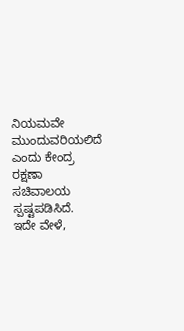ನಿಯಮವೇ ಮುಂದುವರಿಯಲಿದೆ ಎಂದು ಕೇಂದ್ರ ರಕ್ಷಣಾ ಸಚಿವಾಲಯ ಸ್ಪಷ್ಟಪಡಿಸಿದೆ.
ಇದೇ ವೇಳೆ,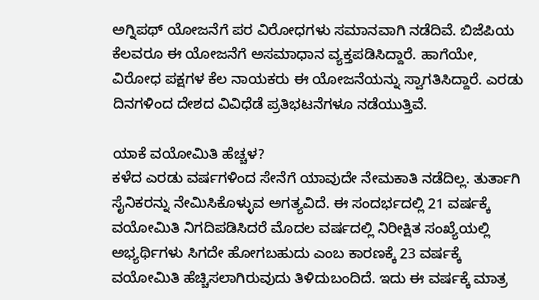ಅಗ್ನಿಪಥ್ ಯೋಜನೆಗೆ ಪರ ವಿರೋಧಗಳು ಸಮಾನವಾಗಿ ನಡೆದಿವೆ. ಬಿಜೆಪಿಯ ಕೆಲವರೂ ಈ ಯೋಜನೆಗೆ ಅಸಮಾಧಾನ ವ್ಯಕ್ತಪಡಿಸಿದ್ದಾರೆ. ಹಾಗೆಯೇ, ವಿರೋಧ ಪಕ್ಷಗಳ ಕೆಲ ನಾಯಕರು ಈ ಯೋಜನೆಯನ್ನು ಸ್ವಾಗತಿಸಿದ್ದಾರೆ. ಎರಡು ದಿನಗಳಿಂದ ದೇಶದ ವಿವಿಧೆಡೆ ಪ್ರತಿಭಟನೆಗಳೂ ನಡೆಯುತ್ತಿವೆ.

ಯಾಕೆ ವಯೋಮಿತಿ ಹೆಚ್ಚಳ?
ಕಳೆದ ಎರಡು ವರ್ಷಗಳಿಂದ ಸೇನೆಗೆ ಯಾವುದೇ ನೇಮಕಾತಿ ನಡೆದಿಲ್ಲ. ತುರ್ತಾಗಿ ಸೈನಿಕರನ್ನು ನೇಮಿಸಿಕೊಳ್ಳುವ ಅಗತ್ಯವಿದೆ. ಈ ಸಂದರ್ಭದಲ್ಲಿ 21 ವರ್ಷಕ್ಕೆ ವಯೋಮಿತಿ ನಿಗದಿಪಡಿಸಿದರೆ ಮೊದಲ ವರ್ಷದಲ್ಲಿ ನಿರೀಕ್ಷಿತ ಸಂಖ್ಯೆಯಲ್ಲಿ ಅಭ್ಯರ್ಥಿಗಳು ಸಿಗದೇ ಹೋಗಬಹುದು ಎಂಬ ಕಾರಣಕ್ಕೆ 23 ವರ್ಷಕ್ಕೆ ವಯೋಮಿತಿ ಹೆಚ್ಚಿಸಲಾಗಿರುವುದು ತಿಳಿದುಬಂದಿದೆ. ಇದು ಈ ವರ್ಷಕ್ಕೆ ಮಾತ್ರ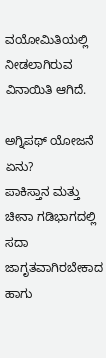ವಯೋಮಿತಿಯಲ್ಲಿ ನೀಡಲಾಗಿರುವ ವಿನಾಯಿತಿ ಆಗಿದೆ.

ಅಗ್ನಿಪಥ್ ಯೋಜನೆ ಏನು?
ಪಾಕಿಸ್ತಾನ ಮತ್ತು ಚೀನಾ ಗಡಿಭಾಗದಲ್ಲಿ ಸದಾ ಜಾಗೃತವಾಗಿರಬೇಕಾದ ಹಾಗು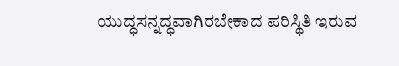ಯುದ್ಧಸನ್ನದ್ಧವಾಗಿರಬೇಕಾದ ಪರಿಸ್ಥಿತಿ ಇರುವ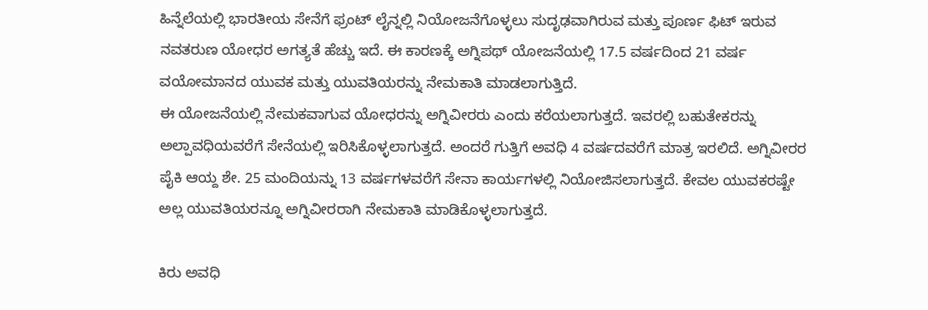ಹಿನ್ನೆಲೆಯಲ್ಲಿ ಭಾರತೀಯ ಸೇನೆಗೆ ಫ್ರಂಟ್ ಲೈನ್ನಲ್ಲಿ ನಿಯೋಜನೆಗೊಳ್ಳಲು ಸುದೃಢವಾಗಿರುವ ಮತ್ತು ಪೂರ್ಣ ಫಿಟ್ ಇರುವ ನವತರುಣ ಯೋಧರ ಅಗತ್ಯತೆ ಹೆಚ್ಚು ಇದೆ. ಈ ಕಾರಣಕ್ಕೆ ಅಗ್ನಿಪಥ್ ಯೋಜನೆಯಲ್ಲಿ 17.5 ವರ್ಷದಿಂದ 21 ವರ್ಷ ವಯೋಮಾನದ ಯುವಕ ಮತ್ತು ಯುವತಿಯರನ್ನು ನೇಮಕಾತಿ ಮಾಡಲಾಗುತ್ತಿದೆ.
ಈ ಯೋಜನೆಯಲ್ಲಿ ನೇಮಕವಾಗುವ ಯೋಧರನ್ನು ಅಗ್ನಿವೀರರು ಎಂದು ಕರೆಯಲಾಗುತ್ತದೆ. ಇವರಲ್ಲಿ ಬಹುತೇಕರನ್ನು ಅಲ್ಪಾವಧಿಯವರೆಗೆ ಸೇನೆಯಲ್ಲಿ ಇರಿಸಿಕೊಳ್ಳಲಾಗುತ್ತದೆ. ಅಂದರೆ ಗುತ್ತಿಗೆ ಅವಧಿ 4 ವರ್ಷದವರೆಗೆ ಮಾತ್ರ ಇರಲಿದೆ. ಅಗ್ನಿವೀರರ ಪೈಕಿ ಆಯ್ದ ಶೇ. 25 ಮಂದಿಯನ್ನು 13 ವರ್ಷಗಳವರೆಗೆ ಸೇನಾ ಕಾರ್ಯಗಳಲ್ಲಿ ನಿಯೋಜಿಸಲಾಗುತ್ತದೆ. ಕೇವಲ ಯುವಕರಷ್ಟೇ ಅಲ್ಲ ಯುವತಿಯರನ್ನೂ ಅಗ್ನಿವೀರರಾಗಿ ನೇಮಕಾತಿ ಮಾಡಿಕೊಳ್ಳಲಾಗುತ್ತದೆ.

ಕಿರು ಅವಧಿ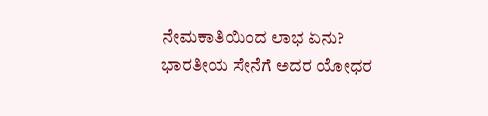ನೇಮಕಾತಿಯಿಂದ ಲಾಭ ಏನು?
ಭಾರತೀಯ ಸೇನೆಗೆ ಅದರ ಯೋಧರ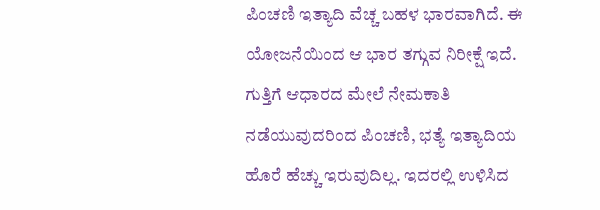ಪಿಂಚಣಿ ಇತ್ಯಾದಿ ವೆಚ್ಚ ಬಹಳ ಭಾರವಾಗಿದೆ. ಈ ಯೋಜನೆಯಿಂದ ಆ ಭಾರ ತಗ್ಗುವ ನಿರೀಕ್ಷೆ ಇದೆ. ಗುತ್ತಿಗೆ ಆಧಾರದ ಮೇಲೆ ನೇಮಕಾತಿ ನಡೆಯುವುದರಿಂದ ಪಿಂಚಣಿ, ಭತ್ಯೆ ಇತ್ಯಾದಿಯ ಹೊರೆ ಹೆಚ್ಚು ಇರುವುದಿಲ್ಲ. ಇದರಲ್ಲಿ ಉಳಿಸಿದ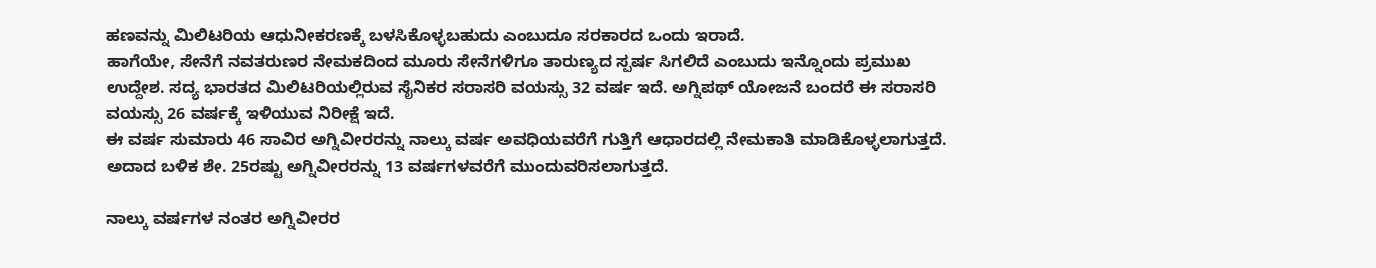ಹಣವನ್ನು ಮಿಲಿಟರಿಯ ಆಧುನೀಕರಣಕ್ಕೆ ಬಳಸಿಕೊಳ್ಳಬಹುದು ಎಂಬುದೂ ಸರಕಾರದ ಒಂದು ಇರಾದೆ.
ಹಾಗೆಯೇ, ಸೇನೆಗೆ ನವತರುಣರ ನೇಮಕದಿಂದ ಮೂರು ಸೇನೆಗಳಿಗೂ ತಾರುಣ್ಯದ ಸ್ಪರ್ಷ ಸಿಗಲಿದೆ ಎಂಬುದು ಇನ್ನೊಂದು ಪ್ರಮುಖ ಉದ್ದೇಶ. ಸದ್ಯ ಭಾರತದ ಮಿಲಿಟರಿಯಲ್ಲಿರುವ ಸೈನಿಕರ ಸರಾಸರಿ ವಯಸ್ಸು 32 ವರ್ಷ ಇದೆ. ಅಗ್ನಿಪಥ್ ಯೋಜನೆ ಬಂದರೆ ಈ ಸರಾಸರಿ ವಯಸ್ಸು 26 ವರ್ಷಕ್ಕೆ ಇಳಿಯುವ ನಿರೀಕ್ಷೆ ಇದೆ.
ಈ ವರ್ಷ ಸುಮಾರು 46 ಸಾವಿರ ಅಗ್ನಿವೀರರನ್ನು ನಾಲ್ಕು ವರ್ಷ ಅವಧಿಯವರೆಗೆ ಗುತ್ತಿಗೆ ಆಧಾರದಲ್ಲಿ ನೇಮಕಾತಿ ಮಾಡಿಕೊಳ್ಳಲಾಗುತ್ತದೆ. ಅದಾದ ಬಳಿಕ ಶೇ. 25ರಷ್ಟು ಅಗ್ನಿವೀರರನ್ನು 13 ವರ್ಷಗಳವರೆಗೆ ಮುಂದುವರಿಸಲಾಗುತ್ತದೆ.

ನಾಲ್ಕು ವರ್ಷಗಳ ನಂತರ ಅಗ್ನಿವೀರರ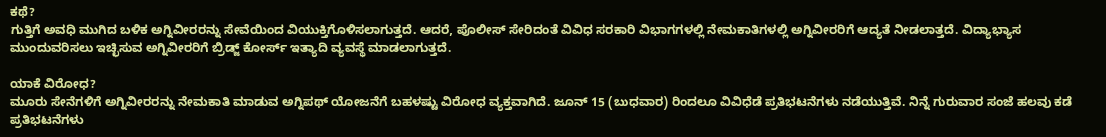ಕಥೆ?
ಗುತ್ತಿಗೆ ಅವಧಿ ಮುಗಿದ ಬಳಿಕ ಅಗ್ನಿವೀರರನ್ನು ಸೇವೆಯಿಂದ ವಿಯುಕ್ತಿಗೊಳಿಸಲಾಗುತ್ತದೆ. ಆದರೆ, ಪೊಲೀಸ್ ಸೇರಿದಂತೆ ವಿವಿಧ ಸರಕಾರಿ ವಿಭಾಗಗಳಲ್ಲಿ ನೇಮಕಾತಿಗಳಲ್ಲಿ ಅಗ್ನಿವೀರರಿಗೆ ಆದ್ಯತೆ ನೀಡಲಾತ್ತದೆ. ವಿದ್ಯಾಭ್ಯಾಸ ಮುಂದುವರಿಸಲು ಇಚ್ಛಿಸುವ ಅಗ್ನಿವೀರರಿಗೆ ಬ್ರಿಡ್ಜ್ ಕೋರ್ಸ್ ಇತ್ಯಾದಿ ವ್ಯವಸ್ಥೆ ಮಾಡಲಾಗುತ್ತದೆ.

ಯಾಕೆ ವಿರೋಧ?
ಮೂರು ಸೇನೆಗಳಿಗೆ ಅಗ್ನಿವೀರರನ್ನು ನೇಮಕಾತಿ ಮಾಡುವ ಅಗ್ನಿಪಥ್ ಯೋಜನೆಗೆ ಬಹಳಷ್ಟು ವಿರೋಧ ವ್ಯಕ್ತವಾಗಿದೆ. ಜೂನ್ 15 (ಬುಧವಾರ) ರಿಂದಲೂ ವಿವಿಧೆಡೆ ಪ್ರತಿಭಟನೆಗಳು ನಡೆಯುತ್ತಿವೆ. ನಿನ್ನೆ ಗುರುವಾರ ಸಂಜೆ ಹಲವು ಕಡೆ ಪ್ರತಿಭಟನೆಗಳು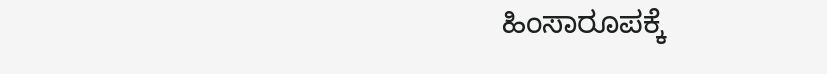ಹಿಂಸಾರೂಪಕ್ಕೆ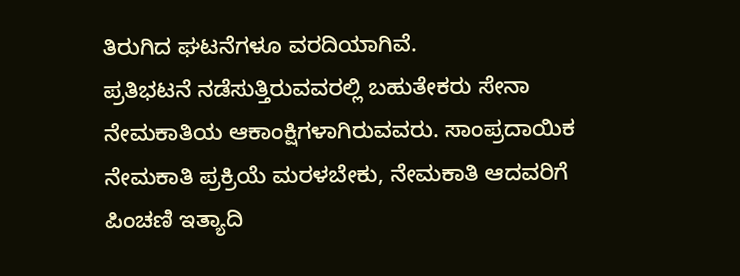ತಿರುಗಿದ ಘಟನೆಗಳೂ ವರದಿಯಾಗಿವೆ.
ಪ್ರತಿಭಟನೆ ನಡೆಸುತ್ತಿರುವವರಲ್ಲಿ ಬಹುತೇಕರು ಸೇನಾ ನೇಮಕಾತಿಯ ಆಕಾಂಕ್ಷಿಗಳಾಗಿರುವವರು. ಸಾಂಪ್ರದಾಯಿಕ ನೇಮಕಾತಿ ಪ್ರಕ್ರಿಯೆ ಮರಳಬೇಕು, ನೇಮಕಾತಿ ಆದವರಿಗೆ ಪಿಂಚಣಿ ಇತ್ಯಾದಿ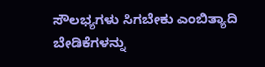ಸೌಲಭ್ಯಗಳು ಸಿಗಬೇಕು ಎಂಬಿತ್ಯಾದಿ ಬೇಡಿಕೆಗಳನ್ನು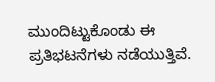ಮುಂದಿಟ್ಟುಕೊಂಡು ಈ ಪ್ರತಿಭಟನೆಗಳು ನಡೆಯುತ್ತಿವೆ.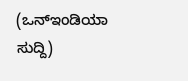(ಒನ್ಇಂಡಿಯಾ ಸುದ್ದಿ)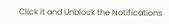Click it and Unblock the Notifications